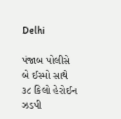Delhi

પંજાબ પોલીસે બે ઈસ્મો સાથે ૩૮ કિલો હેરોઈન ઝડપી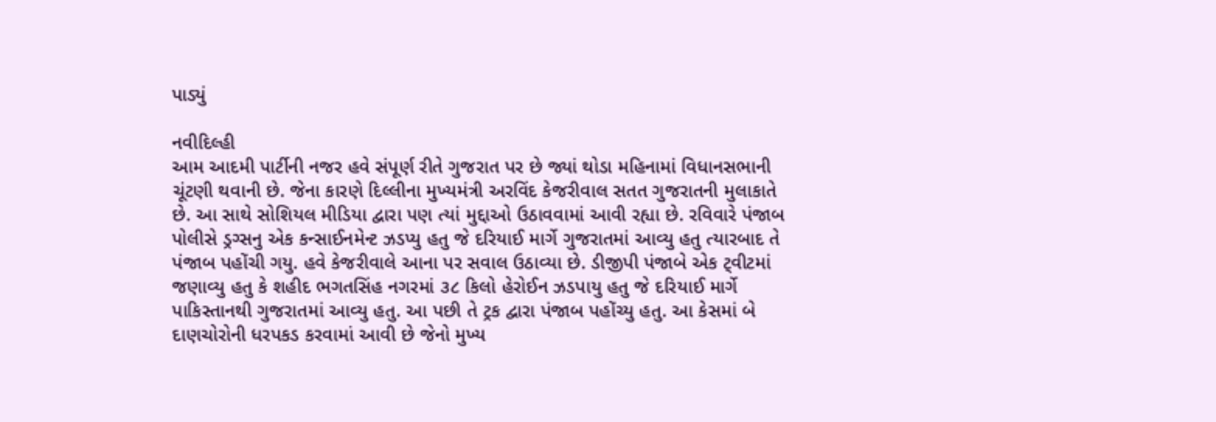પાડ્યું

નવીદિલ્હી
આમ આદમી પાર્ટીની નજર હવે સંપૂર્ણ રીતે ગુજરાત પર છે જ્યાં થોડા મહિનામાં વિધાનસભાની ચૂંટણી થવાની છે. જેના કારણે દિલ્લીના મુખ્યમંત્રી અરવિંદ કેજરીવાલ સતત ગુજરાતની મુલાકાતે છે. આ સાથે સોશિયલ મીડિયા દ્વારા પણ ત્યાં મુદ્દાઓ ઉઠાવવામાં આવી રહ્યા છે. રવિવારે પંજાબ પોલીસે ડ્રગ્સનુ એક કન્સાઈનમેન્ટ ઝડપ્યુ હતુ જે દરિયાઈ માર્ગે ગુજરાતમાં આવ્યુ હતુ ત્યારબાદ તે પંજાબ પહોંચી ગયુ. હવે કેજરીવાલે આના પર સવાલ ઉઠાવ્યા છે. ડીજીપી પંજાબે એક ટ્‌વીટમાં જણાવ્યુ હતુ કે શહીદ ભગતસિંહ નગરમાં ૩૮ કિલો હેરોઈન ઝડપાયુ હતુ જે દરિયાઈ માર્ગે પાકિસ્તાનથી ગુજરાતમાં આવ્યુ હતુ. આ પછી તે ટ્રક દ્વારા પંજાબ પહોંચ્યુ હતુ. આ કેસમાં બે દાણચોરોની ધરપકડ કરવામાં આવી છે જેનો મુખ્ય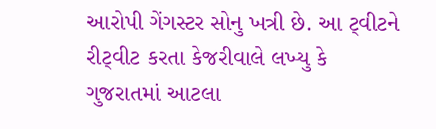આરોપી ગેંગસ્ટર સોનુ ખત્રી છે. આ ટ્‌વીટને રીટ્‌વીટ કરતા કેજરીવાલે લખ્યુ કે ગુજરાતમાં આટલા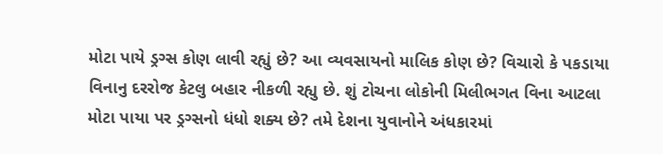મોટા પાયે ડ્રગ્સ કોણ લાવી રહ્યું છે? આ વ્યવસાયનો માલિક કોણ છે? વિચારો કે પકડાયા વિનાનુ દરરોજ કેટલુ બહાર નીકળી રહ્યુ છે. શું ટોચના લોકોની મિલીભગત વિના આટલા મોટા પાયા પર ડ્રગ્સનો ધંધો શક્ય છે? તમે દેશના યુવાનોને અંધકારમાં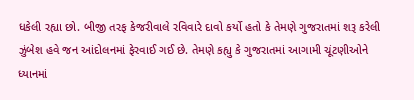ધકેલી રહ્યા છો. બીજી તરફ કેજરીવાલે રવિવારે દાવો કર્યો હતો કે તેમણે ગુજરાતમાં શરૂ કરેલી ઝુંબેશ હવે જન આંદોલનમાં ફેરવાઈ ગઈ છે. તેમણે કહ્યુ કે ગુજરાતમાં આગામી ચૂંટણીઓને ધ્યાનમાં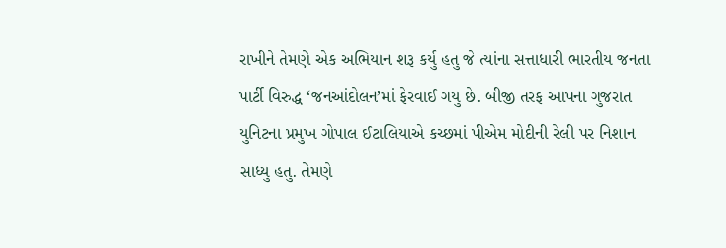રાખીને તેમણે એક અભિયાન શરૂ કર્યુ હતુ જે ત્યાંના સત્તાધારી ભારતીય જનતા પાર્ટી વિરુદ્ધ ‘જનઆંદોલન’માં ફેરવાઈ ગયુ છે. બીજી તરફ આપના ગુજરાત યુનિટના પ્રમુખ ગોપાલ ઈટાલિયાએ કચ્છમાં પીએમ મોદીની રેલી પર નિશાન સાધ્યુ હતુ. તેમણે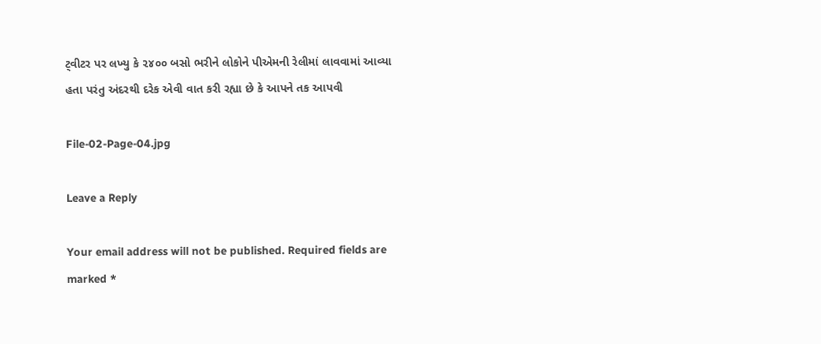ટ્‌વીટર પર લખ્યુ કે ૨૪૦૦ બસો ભરીને લોકોને પીએમની રેલીમાં લાવવામાં આવ્યા હતા પરંતુ અંદરથી દરેક એવી વાત કરી રહ્યા છે કે આપને તક આપવી

File-02-Page-04.jpg

Leave a Reply

Your email address will not be published. Required fields are marked *